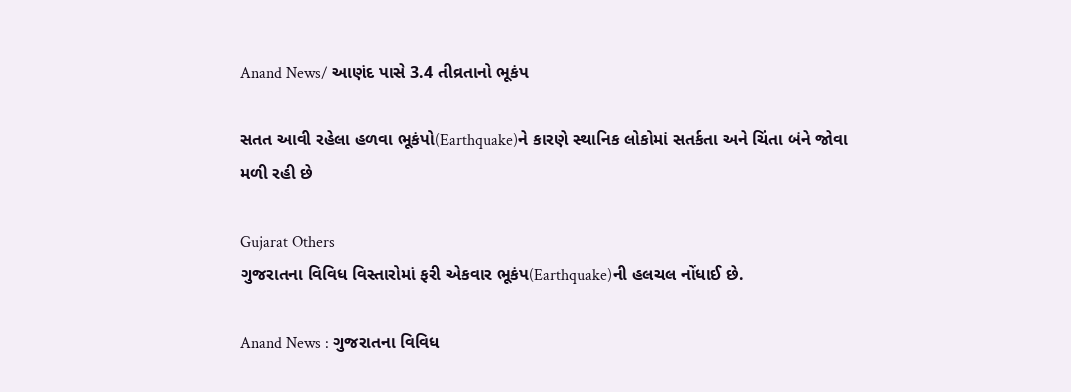Anand News/ આણંદ પાસે 3.4 તીવ્રતાનો ભૂકંપ

સતત આવી રહેલા હળવા ભૂકંપો(Earthquake)ને કારણે સ્થાનિક લોકોમાં સતર્કતા અને ચિંતા બંને જોવા મળી રહી છે

Gujarat Others
ગુજરાતના વિવિધ વિસ્તારોમાં ફરી એકવાર ભૂકંપ(Earthquake)ની હલચલ નોંધાઈ છે.

Anand News : ગુજરાતના વિવિધ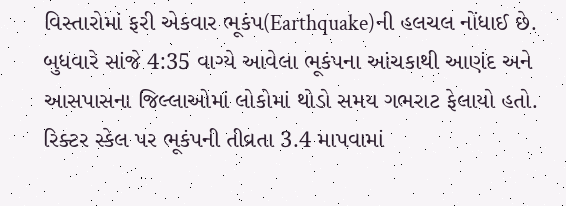વિસ્તારોમાં ફરી એકવાર ભૂકંપ(Earthquake)ની હલચલ નોંધાઈ છે. બુધવારે સાંજે 4:35 વાગ્યે આવેલા ભૂકંપના આંચકાથી આણંદ અને આસપાસના જિલ્લાઓમાં લોકોમાં થોડો સમય ગભરાટ ફેલાયો હતો. રિક્ટર સ્કેલ પર ભૂકંપની તીવ્રતા 3.4 માપવામાં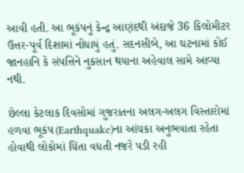આવી હતી. આ ભૂકંપનું કેન્દ્ર આણંદથી અંદાજે 36 કિલોમીટર ઉત્તર-પૂર્વ દિશામાં નોંધાયું હતું. સદનસીબે, આ ઘટનામાં કોઈ જાનહાનિ કે સંપત્તિને નુકસાન થયાના અહેવાલ સામે આવ્યા નથી.

છેલ્લા કેટલાક દિવસોમાં ગુજરાતના અલગ-અલગ વિસ્તારોમાં હળવા ભૂકંપ(Earthquake)ના આંચકા અનુભવાતા રહેતા હોવાથી લોકોમાં ચિંતા વધતી નજરે પડી રહી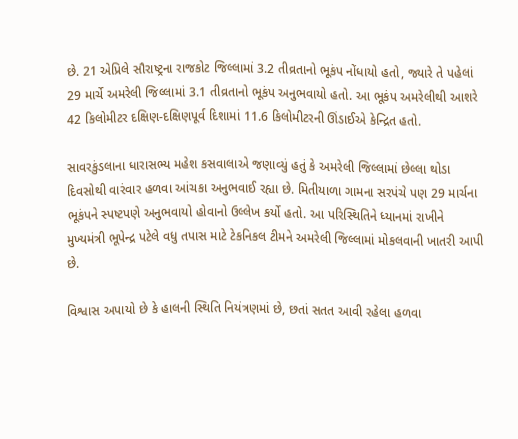છે. 21 એપ્રિલે સૌરાષ્ટ્રના રાજકોટ જિલ્લામાં 3.2 તીવ્રતાનો ભૂકંપ નોંધાયો હતો, જ્યારે તે પહેલાં 29 માર્ચે અમરેલી જિલ્લામાં 3.1 તીવ્રતાનો ભૂકંપ અનુભવાયો હતો. આ ભૂકંપ અમરેલીથી આશરે 42 કિલોમીટર દક્ષિણ-દક્ષિણપૂર્વ દિશામાં 11.6 કિલોમીટરની ઊંડાઈએ કેન્દ્રિત હતો.

સાવરકુંડલાના ધારાસભ્ય મહેશ કસવાલાએ જણાવ્યું હતું કે અમરેલી જિલ્લામાં છેલ્લા થોડા દિવસોથી વારંવાર હળવા આંચકા અનુભવાઈ રહ્યા છે. મિતીયાળા ગામના સરપંચે પણ 29 માર્ચના ભૂકંપને સ્પષ્ટપણે અનુભવાયો હોવાનો ઉલ્લેખ કર્યો હતો. આ પરિસ્થિતિને ધ્યાનમાં રાખીને મુખ્યમંત્રી ભૂપેન્દ્ર પટેલે વધુ તપાસ માટે ટેકનિકલ ટીમને અમરેલી જિલ્લામાં મોકલવાની ખાતરી આપી છે.

વિશ્વાસ અપાયો છે કે હાલની સ્થિતિ નિયંત્રણમાં છે, છતાં સતત આવી રહેલા હળવા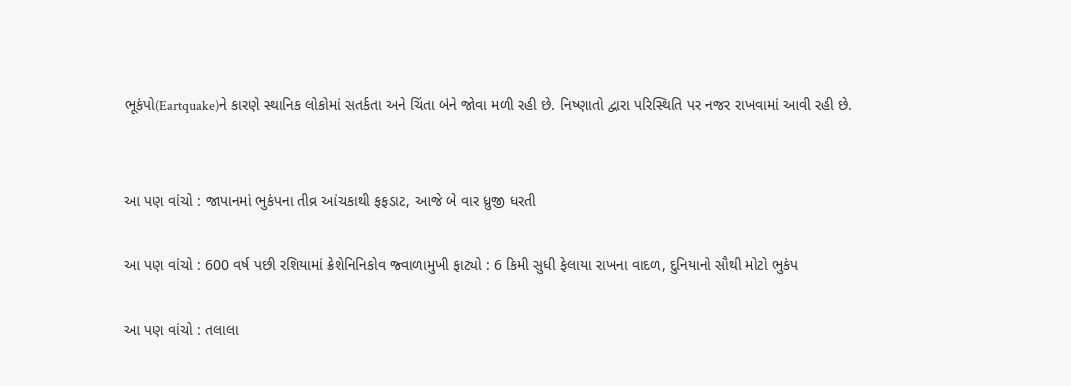ભૂકંપો(Eartquake)ને કારણે સ્થાનિક લોકોમાં સતર્કતા અને ચિંતા બંને જોવા મળી રહી છે. નિષ્ણાતો દ્વારા પરિસ્થિતિ પર નજર રાખવામાં આવી રહી છે.


આ પણ વાંચો : જાપાનમાં ભુકંપના તીવ્ર આંચકાથી ફફડાટ, આજે બે વાર ધ્રુજી ધરતી

આ પણ વાંચો : 600 વર્ષ પછી રશિયામાં ક્રેશેનિનિકોવ જ્વાળામુખી ફાટ્યો : 6 કિમી સુધી ફેલાયા રાખના વાદળ, દુનિયાનો સૌથી મોટો ભુકંપ

આ પણ વાંચો : તલાલા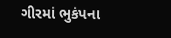ગીરમાં ભુકંપના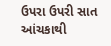ઉપરા ઉપરી સાત આંચકાથી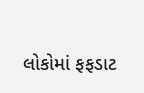લોકોમાં ફફડાટ